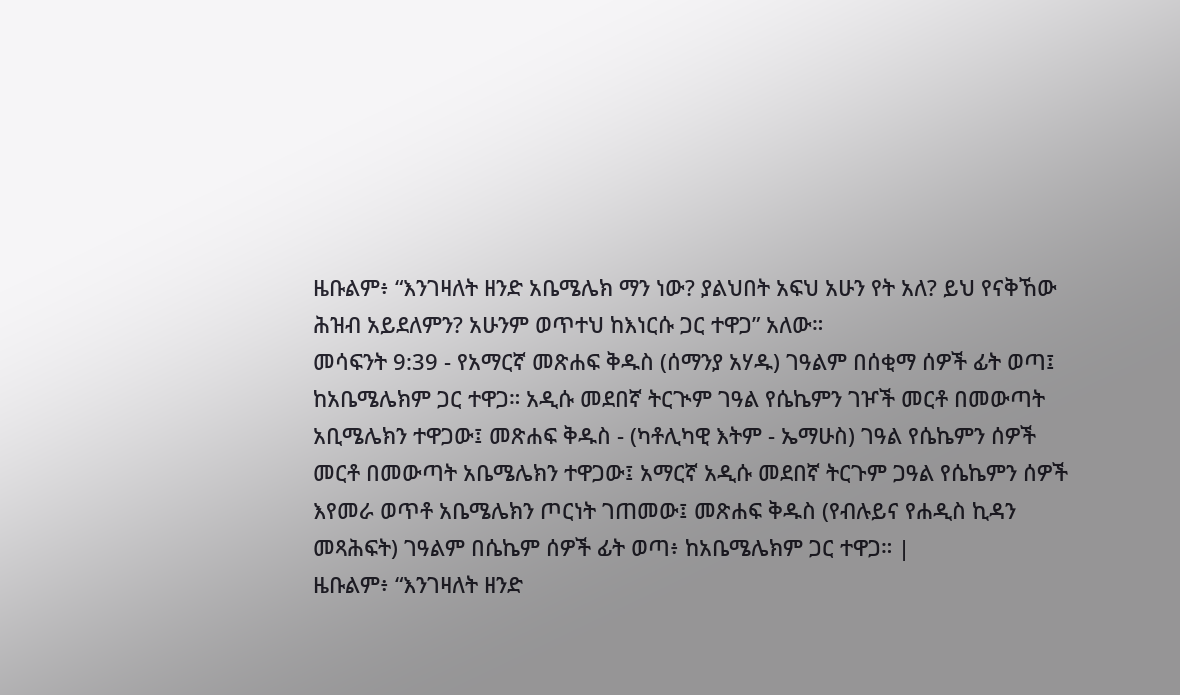ዜቡልም፥ “እንገዛለት ዘንድ አቤሜሌክ ማን ነው? ያልህበት አፍህ አሁን የት አለ? ይህ የናቅኸው ሕዝብ አይደለምን? አሁንም ወጥተህ ከእነርሱ ጋር ተዋጋ” አለው።
መሳፍንት 9:39 - የአማርኛ መጽሐፍ ቅዱስ (ሰማንያ አሃዱ) ገዓልም በሰቂማ ሰዎች ፊት ወጣ፤ ከአቤሜሌክም ጋር ተዋጋ። አዲሱ መደበኛ ትርጒም ገዓል የሴኬምን ገዦች መርቶ በመውጣት አቢሜሌክን ተዋጋው፤ መጽሐፍ ቅዱስ - (ካቶሊካዊ እትም - ኤማሁስ) ገዓል የሴኬምን ሰዎች መርቶ በመውጣት አቤሜሌክን ተዋጋው፤ አማርኛ አዲሱ መደበኛ ትርጉም ጋዓል የሴኬምን ሰዎች እየመራ ወጥቶ አቤሜሌክን ጦርነት ገጠመው፤ መጽሐፍ ቅዱስ (የብሉይና የሐዲስ ኪዳን መጻሕፍት) ገዓልም በሴኬም ሰዎች ፊት ወጣ፥ ከአቤሜሌክም ጋር ተዋጋ። |
ዜቡልም፥ “እንገዛለት ዘንድ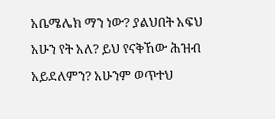አቤሜሌክ ማን ነው? ያልህበት አፍህ አሁን የት አለ? ይህ የናቅኸው ሕዝብ አይደለምን? አሁንም ወጥተህ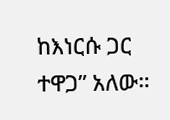ከእነርሱ ጋር ተዋጋ” አለው።